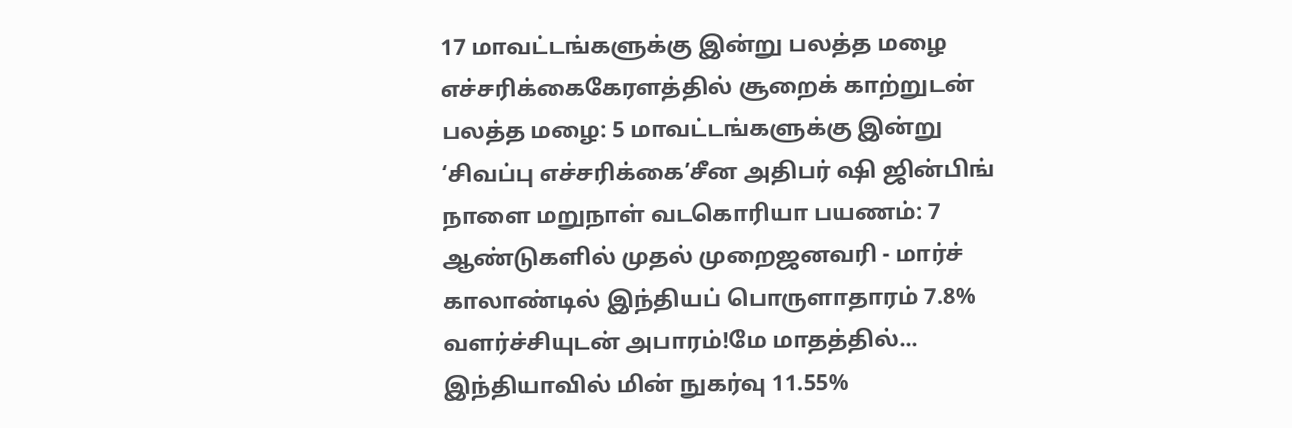17 மாவட்டங்களுக்கு இன்று பலத்த மழை எச்சரிக்கைகேரளத்தில் சூறைக் காற்றுடன் பலத்த மழை: 5 மாவட்டங்களுக்கு இன்று ‘சிவப்பு எச்சரிக்கை’சீன அதிபர் ஷி ஜின்பிங் நாளை மறுநாள் வடகொரியா பயணம்: 7 ஆண்டுகளில் முதல் முறைஜனவரி - மார்ச் காலாண்டில் இந்தியப் பொருளாதாரம் 7.8% வளர்ச்சியுடன் அபாரம்!மே மாதத்தில்... இந்தியாவில் மின் நுகர்வு 11.55%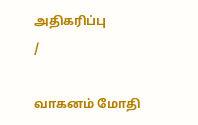அதிகரிப்பு
/

வாகனம் மோதி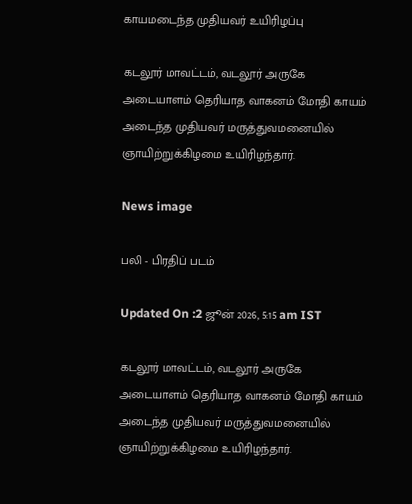காயமடைந்த முதியவர் உயிரிழப்பு

கடலூர் மாவட்டம், வடலூர் அருகே அடையாளம் தெரியாத வாகனம் மோதி காயம் அடைந்த முதியவர் மருத்துவமனையில் ஞாயிற்றுக்கிழமை உயிரிழந்தார்.

News image

பலி - பிரதிப் படம்

Updated On :2 ஜூன் 2026, 5:15 am IST

கடலூர் மாவட்டம், வடலூர் அருகே அடையாளம் தெரியாத வாகனம் மோதி காயம் அடைந்த முதியவர் மருத்துவமனையில் ஞாயிற்றுக்கிழமை உயிரிழந்தார்.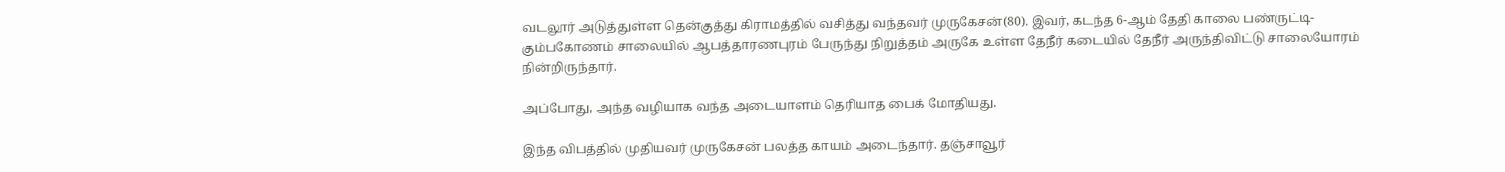வடலூர் அடுத்துள்ள தென்குத்து கிராமத்தில் வசித்து வந்தவர் முருகேசன்(80). இவர், கடந்த 6-ஆம் தேதி காலை பண்ருட்டி-கும்பகோணம் சாலையில் ஆபத்தாரணபுரம் பேருந்து நிறுத்தம் அருகே உள்ள தேநீர் கடையில் தேநீர் அருந்திவிட்டு சாலையோரம் நின்றிருந்தார்.

அப்போது, அந்த வழியாக வந்த அடையாளம் தெரியாத பைக் மோதியது.

இந்த விபத்தில் முதியவர் முருகேசன் பலத்த காயம் அடைந்தார். தஞ்சாவூர்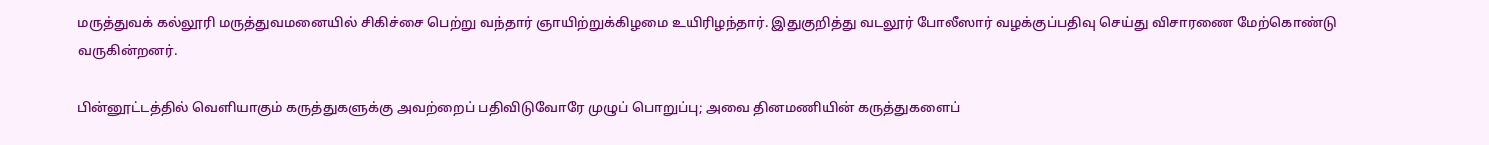மருத்துவக் கல்லூரி மருத்துவமனையில் சிகிச்சை பெற்று வந்தார் ஞாயிற்றுக்கிழமை உயிரிழந்தார். இதுகுறித்து வடலூர் போலீஸார் வழக்குப்பதிவு செய்து விசாரணை மேற்கொண்டு வருகின்றனர்.

பின்னூட்டத்தில் வெளியாகும் கருத்துகளுக்கு அவற்றைப் பதிவிடுவோரே முழுப் பொறுப்பு; அவை தினமணியின் கருத்துகளைப்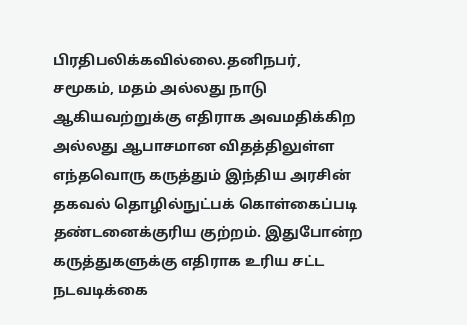பிரதிபலிக்கவில்லை.தனிநபர், சமூகம், மதம் அல்லது நாடு ஆகியவற்றுக்கு எதிராக அவமதிக்கிற அல்லது ஆபாசமான விதத்திலுள்ள எந்தவொரு கருத்தும் இந்திய அரசின் தகவல் தொழில்நுட்பக் கொள்கைப்படி தண்டனைக்குரிய குற்றம். இதுபோன்ற கருத்துகளுக்கு எதிராக உரிய சட்ட நடவடிக்கை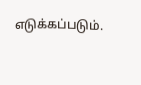எடுக்கப்படும்.